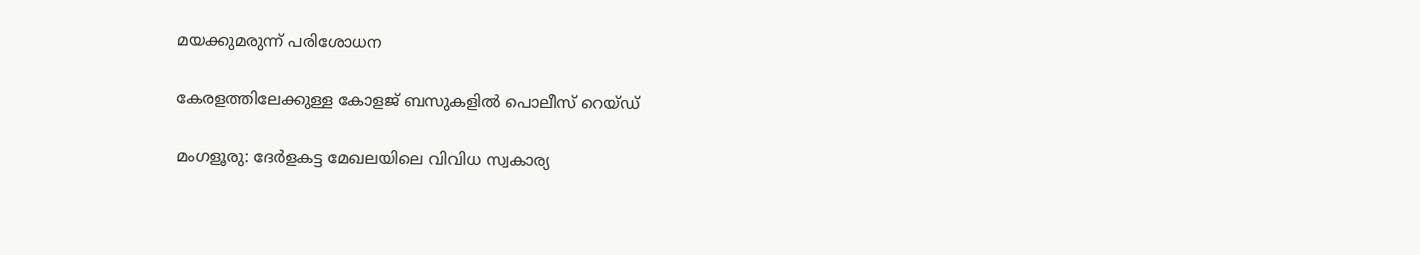മയക്കുമരുന്ന് പരിശോധന

കേരളത്തിലേക്കുള്ള കോളജ് ബസുകളിൽ പൊലീസ് റെയ്ഡ്

മംഗളൂരു: ദേർളകട്ട മേഖലയിലെ വിവിധ സ്വകാര്യ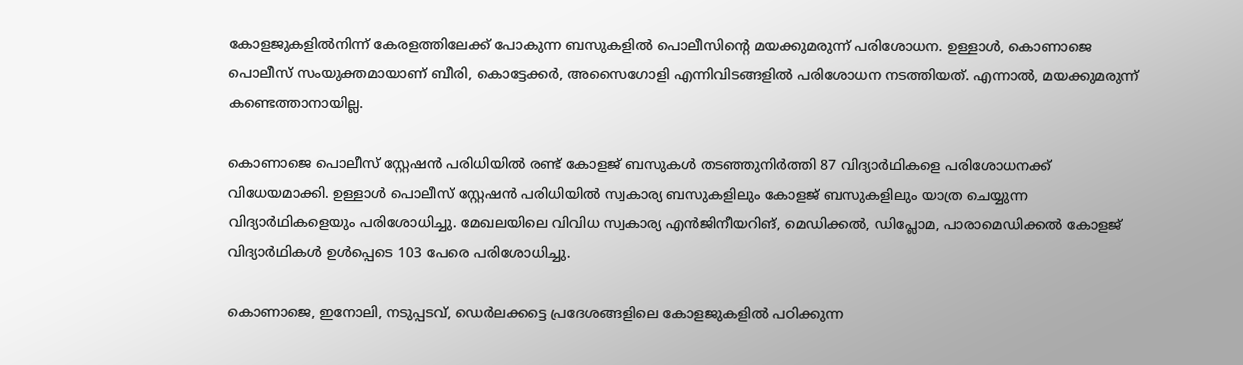കോളജുകളിൽനിന്ന് കേരളത്തിലേക്ക് പോകുന്ന ബസുകളിൽ പൊലീസിന്റെ മയക്കുമരുന്ന് പരിശോധന. ഉള്ളാൾ, കൊണാജെ പൊലീസ് സംയുക്തമായാണ് ബീരി, കൊട്ടേക്കർ, അസൈഗോളി എന്നിവിടങ്ങളിൽ പരിശോധന നടത്തിയത്. എന്നാൽ, മയക്കുമരുന്ന് കണ്ടെത്താനായില്ല.

കൊണാജെ പൊലീസ് സ്റ്റേഷൻ പരിധിയിൽ രണ്ട് കോളജ് ബസുകൾ തടഞ്ഞുനിർത്തി 87 വിദ്യാർഥികളെ പരിശോധനക്ക് വിധേയമാക്കി. ഉള്ളാൾ പൊലീസ് സ്റ്റേഷൻ പരിധിയിൽ സ്വകാര്യ ബസുകളിലും കോളജ് ബസുകളിലും യാത്ര ചെയ്യുന്ന വിദ്യാർഥികളെയും പരിശോധിച്ചു. മേഖലയിലെ വിവിധ സ്വകാര്യ എൻജിനീയറിങ്, മെഡിക്കൽ, ഡിപ്ലോമ, പാരാമെഡിക്കൽ കോളജ് വിദ്യാർഥികൾ ഉൾപ്പെടെ 103 പേരെ പരിശോധിച്ചു.

കൊണാജെ, ഇനോലി, നടുപ്പടവ്, ഡെർലക്കട്ടെ പ്രദേശങ്ങളിലെ കോളജുകളിൽ പഠിക്കുന്ന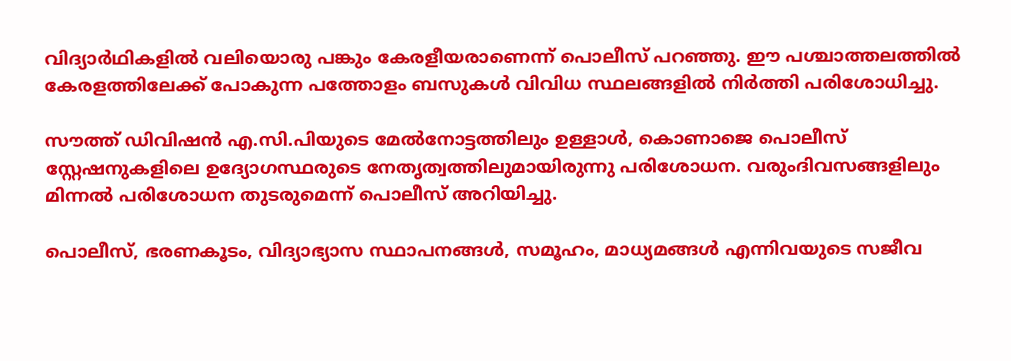വിദ്യാർഥികളിൽ വലിയൊരു പങ്കും കേരളീയരാണെന്ന് പൊലീസ് പറഞ്ഞു. ഈ പശ്ചാത്തലത്തിൽ കേരളത്തിലേക്ക് പോകുന്ന പത്തോളം ബസുകൾ വിവിധ സ്ഥലങ്ങളിൽ നിർത്തി പരിശോധിച്ചു.

സൗത്ത് ഡിവിഷൻ എ.സി.പിയുടെ മേൽനോട്ടത്തിലും ഉള്ളാൾ, കൊണാജെ പൊലീസ് സ്റ്റേഷനുകളിലെ ഉദ്യോഗസ്ഥരുടെ നേതൃത്വത്തിലുമായിരുന്നു പരിശോധന. വരുംദിവസങ്ങളിലും മിന്നൽ പരിശോധന തുടരുമെന്ന് പൊലീസ് അറിയിച്ചു.

പൊലീസ്, ഭരണകൂടം, വിദ്യാഭ്യാസ സ്ഥാപനങ്ങൾ, സമൂഹം, മാധ്യമങ്ങൾ എന്നിവയുടെ സജീവ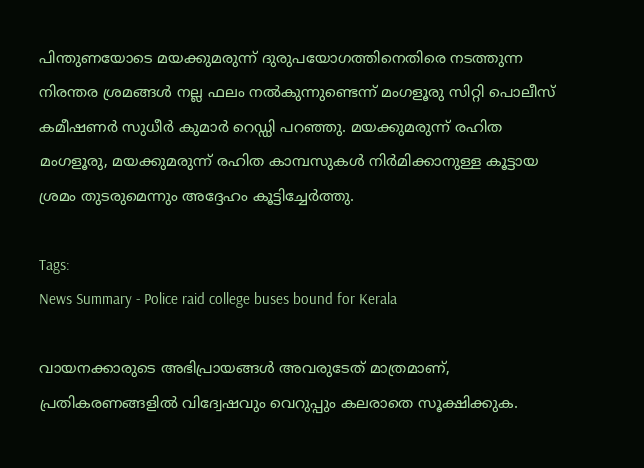പിന്തുണയോടെ മയക്കുമരുന്ന് ദുരുപയോഗത്തിനെതിരെ നടത്തുന്ന നിരന്തര ശ്രമങ്ങൾ നല്ല ഫലം നൽകുന്നുണ്ടെന്ന് മംഗളൂരു സിറ്റി പൊലീസ് കമീഷണർ സുധീർ കുമാർ റെഡ്ഡി പറഞ്ഞു. മയക്കുമരുന്ന് രഹിത മംഗളൂരു, മയക്കുമരുന്ന് രഹിത കാമ്പസുകൾ നിർമിക്കാനുള്ള കൂട്ടായ ശ്രമം തുടരുമെന്നും അദ്ദേഹം കൂട്ടിച്ചേർത്തു.

Tags:
News Summary - Police raid college buses bound for Kerala

വായനക്കാരുടെ അഭിപ്രായങ്ങള്‍ അവരുടേത് മാത്രമാണ്, പ്രതികരണങ്ങളിൽ വിദ്വേഷവും വെറുപ്പും കലരാതെ സൂക്ഷിക്കുക.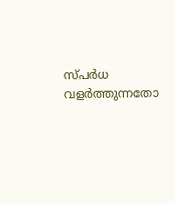സ്പർധ വളർത്തുന്നതോ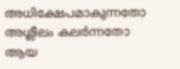അധിക്ഷേപമാകുന്നതോ അശ്ലീലം കലർന്നതോ ആയ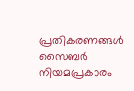പ്രതികരണങ്ങൾ സൈബർ നിയമപ്രകാരം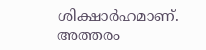ശിക്ഷാർഹമാണ്. അത്തരം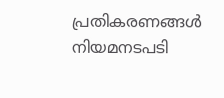പ്രതികരണങ്ങൾ നിയമനടപടി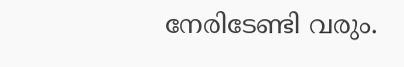നേരിടേണ്ടി വരും.